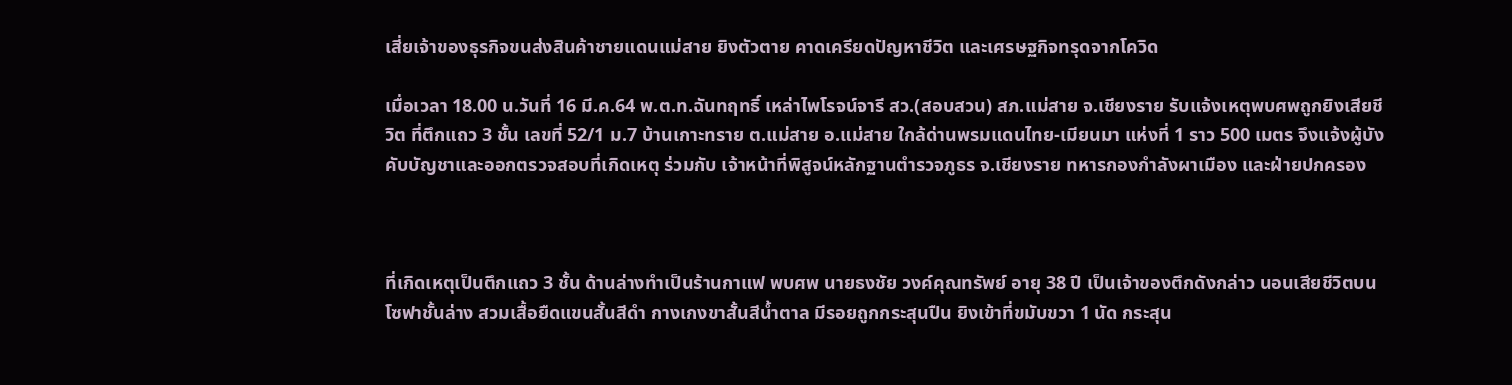เสี่ยเจ้าของธุรกิจขนส่งสินค้าชายแดนแม่สาย ยิงตัวตาย คาดเครียดปัญหาชีวิต และเศรษฐกิจทรุดจากโควิด

เมื่อเวลา 18.00 น.วันที่ 16 มี.ค.64 พ.ต.ท.ฉันทฤทธิ์ เหล่าไพโรจน์จารี สว.(สอบสวน) สภ.แม่สาย จ.เชียงราย รับแจ้งเหตุพบศพถูกยิงเสียชีวิต ที่ตึกแถว 3 ชั้น เลขที่ 52/1 ม.7 บ้านเกาะทราย ต.แม่สาย อ.แม่สาย ใกล้ด่านพรมแดนไทย-เมียนมา แห่งที่ 1 ราว 500 เมตร จึงแจ้งผู้บังคับบัญชาและออกตรวจสอบที่เกิดเหตุ ร่วมกับ เจ้าหน้าที่พิสูจน์หลักฐานตำรวจภูธร จ.เชียงราย ทหารกองกำลังผาเมือง และฝ่ายปกครอง



ที่เกิดเหตุเป็นตึกแถว 3 ชั้น ด้านล่างทำเป็นร้านกาแฟ พบศพ นายธงชัย วงค์คุณทรัพย์ อายุ 38 ปี เป็นเจ้าของตึกดังกล่าว นอนเสียชีวิตบนโซฟาชั้นล่าง สวมเสื้อยืดแขนสั้นสีดำ กางเกงขาสั้นสีน้ำตาล มีรอยถูกกระสุนปืน ยิงเข้าที่ขมับขวา 1 นัด กระสุน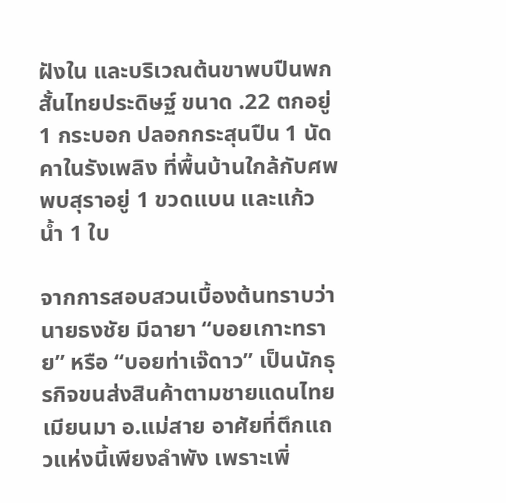ฝังใน และบริเวณต้นขาพบปืนพกสั้นไทยประดิษฐ์ ขนาด .22 ตกอยู่ 1 กระบอก ปลอกกระสุนปืน 1 นัด คาในรังเพลิง ที่พื้นบ้านใกล้กับศพพบสุราอยู่ 1 ขวดแบน และแก้วน้ำ 1 ใบ

จากการสอบสวนเบื้องต้นทราบว่า นายธงชัย มีฉายา “บอยเกาะทราย” หรือ “บอยท่าเจ๊ดาว” เป็นนักธุรกิจขนส่งสินค้าตามชายแดนไทยเมียนมา อ.แม่สาย อาศัยที่ตึกแถวแห่งนี้เพียงลำพัง เพราะเพิ่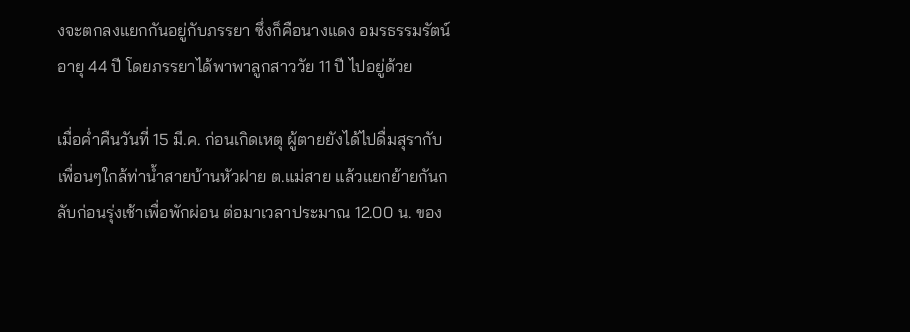งจะตกลงแยกกันอยู่กับภรรยา ซึ่งก็คือนางแดง อมรธรรมรัตน์ อายุ 44 ปี โดยภรรยาได้พาพาลูกสาววัย 11 ปี ไปอยู่ด้วย

เมื่อค่ำคืนวันที่ 15 มี.ค. ก่อนเกิดเหตุ ผู้ตายยังได้ไปดื่มสุรากับเพื่อนๆใกล้ท่าน้ำสายบ้านหัวฝาย ต.แม่สาย แล้วแยกย้ายกันกลับก่อนรุ่งเช้าเพื่อพักผ่อน ต่อมาเวลาประมาณ 12.00 น. ของ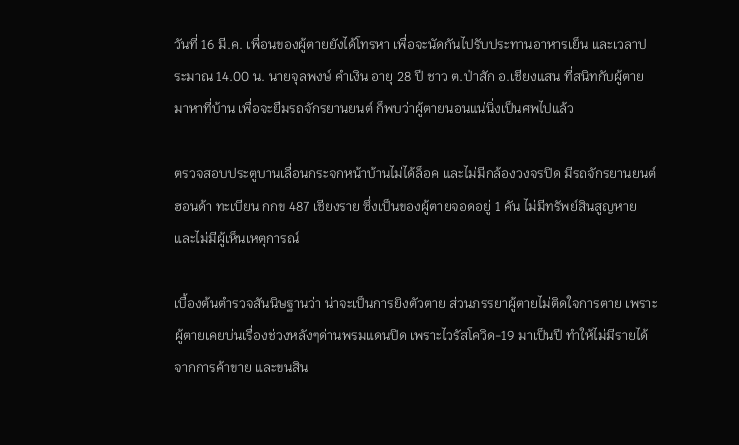วันที่ 16 มี.ค. เพื่อนของผู้ตายยังได้โทรหา เพื่อจะนัดกันไปรับประทานอาหารเย็น และเวลาประมาณ 14.00 น. นายจุลพงษ์ คำเงิน อายุ 28 ปี ชาว ต.ป่าสัก อ.เชียงแสน ที่สนิทกับผู้ตายมาหาที่บ้าน เพื่อจะยืมรถจักรยานยนต์ ก็พบว่าผู้ตายนอนแน่นิ่งเป็นศพไปแล้ว

ตรวจสอบประตูบานเลื่อนกระจกหน้าบ้านไม่ได้ล็อค และไม่มีกล้องวงจรปิด มีรถจักรยานยนต์ฮอนด้า ทะเบียน กกข 487 เชียงราย ซึ่งเป็นของผู้ตายจอดอยู่ 1 คัน ไม่มีทรัพย์สินสูญหาย และไม่มีผู้เห็นเหตุการณ์

เบื้องต้นตำรวจสันนิษฐานว่า น่าจะเป็นการยิงตัวตาย ส่วนภรรยาผู้ตายไม่ติดใจการตาย เพราะผู้ตายเคยบ่นเรื่องช่วงหลังๆด่านพรมแดนปิด เพราะไวรัสโควิด-19 มาเป็นปี ทำให้ไม่มีรายได้ จากการค้าขาย และขนสิน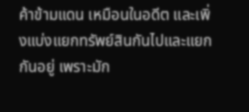ค้าข้ามแดน เหมือนในอดีต และเพิ่งแบ่งแยกทรัพย์สินกันไปและแยกกันอยู่ เพราะมัก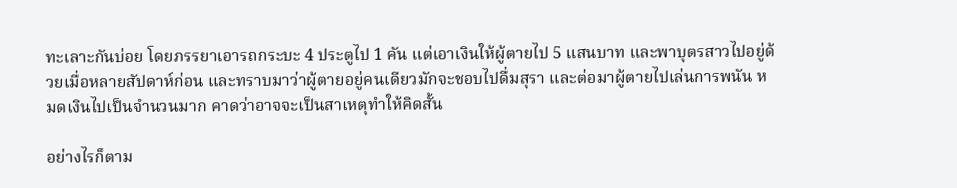ทะเลาะกันบ่อย โดยภรรยาเอารถกระบะ 4 ประตูไป 1 คัน แต่เอาเงินให้ผู้ตายไป 5 แสนบาท และพาบุตรสาวไปอยู่ด้วยเมื่อหลายสัปดาห์ก่อน และทราบมาว่าผู้ตายอยู่คนเดียวมักจะชอบไปดื่มสุรา และต่อมาผู้ตายไปเล่นการพนัน หมดเงินไปเป็นจำนวนมาก คาดว่าอาจจะเป็นสาเหตุทำให้คิดสั้น

อย่างไรก็ตาม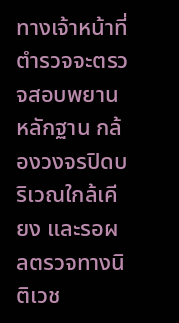ทางเจ้าหน้าที่ตำรวจจะตรวจสอบพยานหลักฐาน กล้องวงจรปิดบริเวณใกล้เคียง และรอผลตรวจทางนิติเวช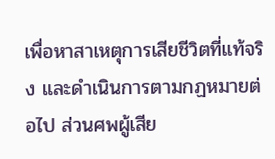เพื่อหาสาเหตุการเสียชีวิตที่แท้จริง และดำเนินการตามกฏหมายต่อไป ส่วนศพผู้เสีย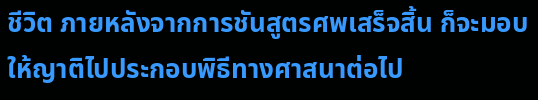ชีวิต ภายหลังจากการชันสูตรศพเสร็จสิ้น ก็จะมอบให้ญาติไปประกอบพิธีทางศาสนาต่อไป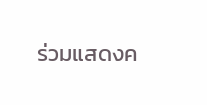ร่วมแสดงค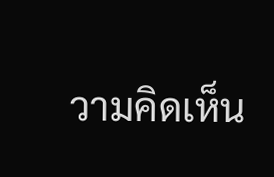วามคิดเห็น